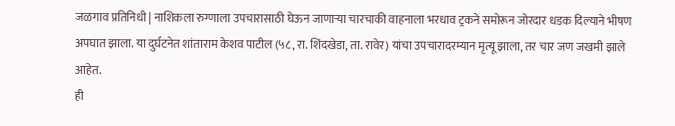जळगाव प्रतिनिधी | नाशिकला रुग्णाला उपचारासाठी घेऊन जाणाऱ्या चारचाकी वाहनाला भरधाव ट्रकने समोरून जोरदार धडक दिल्याने भीषण अपघात झाला. या दुर्घटनेत शांताराम केशव पाटील (५८, रा. शिंदखेडा, ता. रावेर) यांचा उपचारादरम्यान मृत्यू झाला, तर चार जण जखमी झाले आहेत.
ही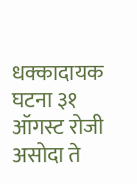धक्कादायक घटना ३१ ऑगस्ट रोजी असोदा ते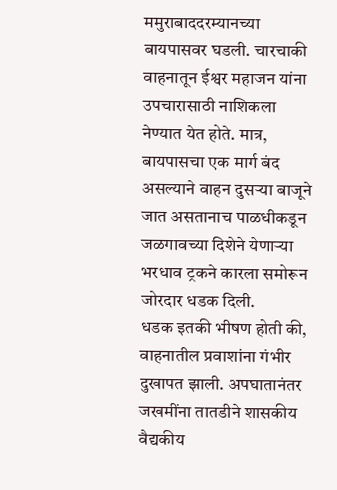ममुराबाददरम्यानच्या बायपासवर घडली. चारचाकी वाहनातून ईश्वर महाजन यांना उपचारासाठी नाशिकला नेण्यात येत होते. मात्र, बायपासचा एक मार्ग बंद असल्याने वाहन दुसऱ्या बाजूने जात असतानाच पाळधीकडून जळगावच्या दिशेने येणाऱ्या भरधाव ट्रकने कारला समोरून जोरदार धडक दिली.
धडक इतकी भीषण होती की, वाहनातील प्रवाशांना गंभीर दुखापत झाली. अपघातानंतर जखमींना तातडीने शासकीय वैद्यकीय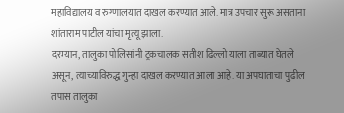महाविद्यालय व रुग्णालयात दाखल करण्यात आले. मात्र उपचार सुरू असताना शांताराम पाटील यांचा मृत्यू झाला.
दरम्यान, तालुका पोलिसांनी ट्रकचालक सतीश ढिल्लो याला ताब्यात घेतले असून, त्याच्याविरुद्ध गुन्हा दाखल करण्यात आला आहे. या अपघाताचा पुढील तपास तालुका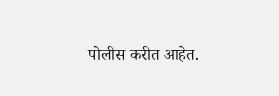पोलीस करीत आहेत.